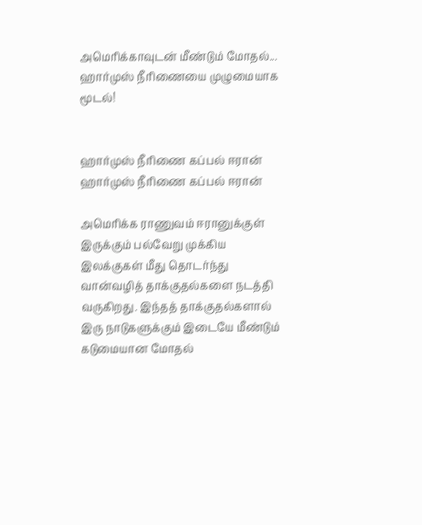அமெரிக்காவுடன் மீண்டும் மோதல்... ஹார்முஸ் நீரிணையை முழுமையாக மூடல்!


ஹார்முஸ் நீரிணை கப்பல் ஈரான் ஹார்முஸ் நீரிணை கப்பல் ஈரான்

அமெரிக்க ராணுவம் ஈரானுக்குள் இருக்கும் பல்வேறு முக்கிய இலக்குகள் மீது தொடர்ந்து வான்வழித் தாக்குதல்களை நடத்தி வருகிறது. இந்தத் தாக்குதல்களால் இரு நாடுகளுக்கும் இடையே மீண்டும் கடுமையான மோதல்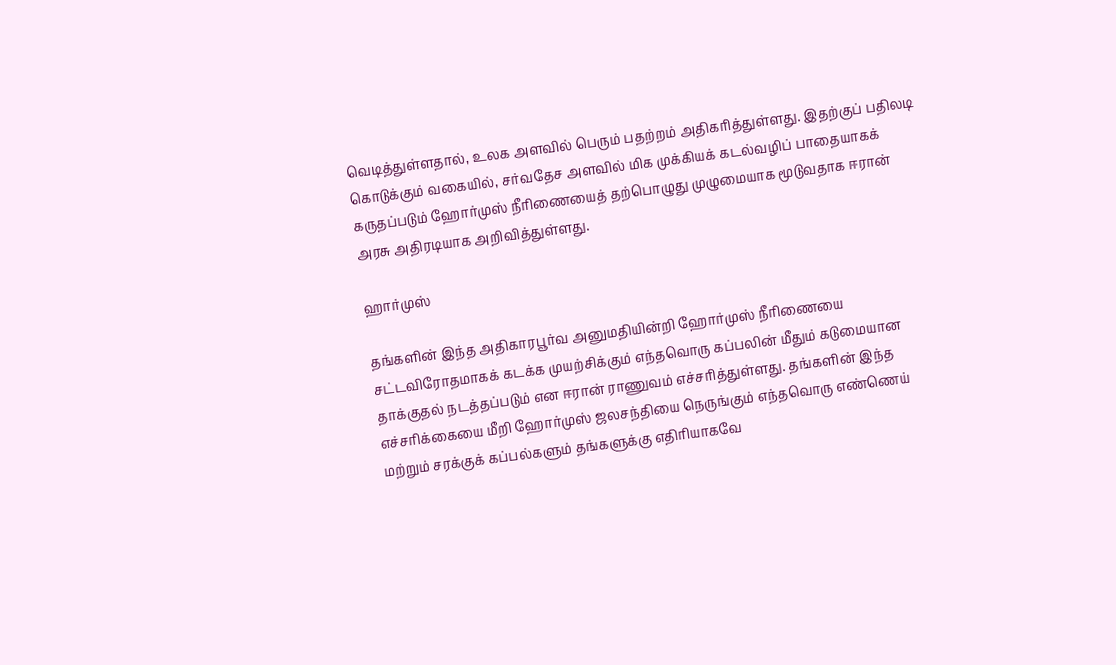வெடித்துள்ளதால், உலக அளவில் பெரும் பதற்றம் அதிகரித்துள்ளது. இதற்குப் பதிலடி கொடுக்கும் வகையில், சர்வதேச அளவில் மிக முக்கியக் கடல்வழிப் பாதையாகக் கருதப்படும் ஹோர்முஸ் நீரிணையைத் தற்பொழுது முழுமையாக மூடுவதாக ஈரான் அரசு அதிரடியாக அறிவித்துள்ளது.

ஹார்முஸ்

தங்களின் இந்த அதிகாரபூர்வ அனுமதியின்றி ஹோர்முஸ் நீரிணையை சட்டவிரோதமாகக் கடக்க முயற்சிக்கும் எந்தவொரு கப்பலின் மீதும் கடுமையான தாக்குதல் நடத்தப்படும் என ஈரான் ராணுவம் எச்சரித்துள்ளது. தங்களின் இந்த எச்சரிக்கையை மீறி ஹோர்முஸ் ஜலசந்தியை நெருங்கும் எந்தவொரு எண்ணெய் மற்றும் சரக்குக் கப்பல்களும் தங்களுக்கு எதிரியாகவே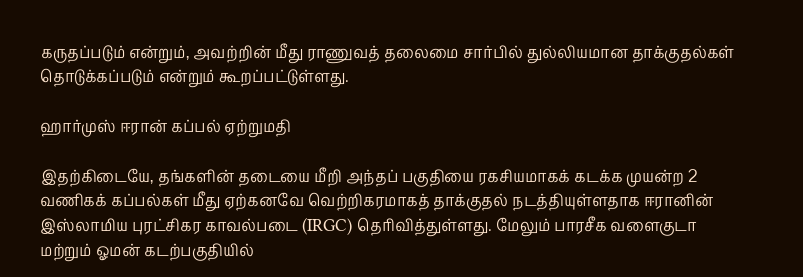கருதப்படும் என்றும், அவற்றின் மீது ராணுவத் தலைமை சார்பில் துல்லியமான தாக்குதல்கள் தொடுக்கப்படும் என்றும் கூறப்பட்டுள்ளது.

ஹார்முஸ் ஈரான் கப்பல் ஏற்றுமதி

இதற்கிடையே, தங்களின் தடையை மீறி அந்தப் பகுதியை ரகசியமாகக் கடக்க முயன்ற 2 வணிகக் கப்பல்கள் மீது ஏற்கனவே வெற்றிகரமாகத் தாக்குதல் நடத்தியுள்ளதாக ஈரானின் இஸ்லாமிய புரட்சிகர காவல்படை (IRGC) தெரிவித்துள்ளது. மேலும் பாரசீக வளைகுடா மற்றும் ஓமன் கடற்பகுதியில்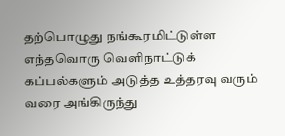தற்பொழுது நங்கூரமிட்டுள்ள எந்தவொரு வெளிநாட்டுக் கப்பல்களும் அடுத்த உத்தரவு வரும் வரை அங்கிருந்து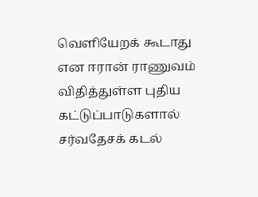வெளியேறக் கூடாது என ஈரான் ராணுவம் விதித்துள்ள புதிய கட்டுப்பாடுகளால் சர்வதேசக் கடல்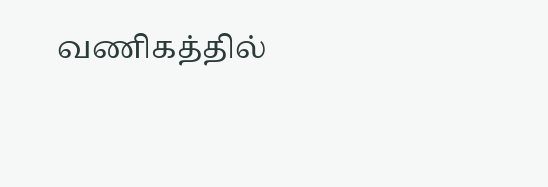வணிகத்தில்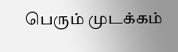பெரும் முடக்கம்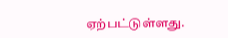ஏற்பட்டுள்ளது.